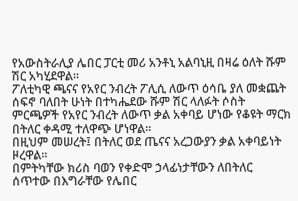የአውስትራሊያ ሌበር ፓርቲ መሪ አንቶኒ አልባኒዚ በዛሬ ዕለት ሹም ሽር አካሂደዋል።
ፖለቲካዊ ጫናና የአየር ንብረት ፖሊሲ ለውጥ ዕሳቤ ያለ መቋጨት ሰፍኖ ባለበት ሁነት በተካሔደው ሹም ሽር ላለፉት ሶስት ምርጫዎች የአየር ንብረት ለውጥ ቃል አቀባይ ሆነው የቆዩት ማርክ በትለር ቀዳሚ ተለዋጭ ሆነዋል።
በዚህም መሠረት፤ በትለር ወደ ጤናና አረጋውያን ቃል አቀባይነት ዞረዋል።
በምትካቸው ክሪስ ባወን የቀድሞ ኃላፊነታቸውን ለበትለር ሰጥተው በእግራቸው የሌበር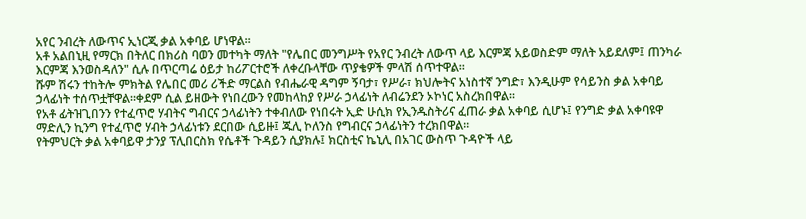አየር ንብረት ለውጥና ኢነርጂ ቃል አቀባይ ሆነዋል።
አቶ አልበኒዚ የማርክ በትለር በክሪስ ባወን መተካት ማለት "የሌበር መንግሥት የአየር ንብረት ለውጥ ላይ እርምጃ አይወስድም ማለት አይደለም፤ ጠንካራ እርምጃ እንወስዳለን" ሲሉ በጥርጣሬ ዕይታ ከሪፖርተሮች ለቀረቡላቸው ጥያቄዎች ምላሽ ሰጥተዋል።
ሹም ሽሩን ተከትሎ ምክትል የሌበር መሪ ሪችድ ማርልስ የብሔራዊ ዳግም ኝባታ፣ የሥራ፣ ክህሎትና አነስተኛ ንግድ፣ እንዲሁም የሳይንስ ቃል አቀባይ ኃላፊነት ተሰጥቷቸዋል።ቀደም ሲል ይዘውት የነበረውን የመከላከያ የሥራ ኃላፊነት ለብሬንደን ኦኮነር አስረክበዋል።
የአቶ ፊትዝጊበንን የተፈጥሮ ሃብትና ግብርና ኃላፊነትን ተቀብለው የነበሩት ኢድ ሁሲክ የኢንዱስትሪና ፈጠራ ቃል አቀባይ ሲሆኑ፤ የንግድ ቃል አቀባዩዋ ማድሊን ኪንግ የተፈጥሮ ሃብት ኃላፊነቱን ደርበው ሲይዙ፤ ጁሊ ኮለንስ የግብርና ኃላፊነትን ተረክበዋል።
የትምህርት ቃል አቀባይዋ ታንያ ፕሊበርስክ የሴቶች ጉዳይን ሲያክሉ፤ ክርስቲና ኬኒሊ በአገር ውስጥ ጉዳዮች ላይ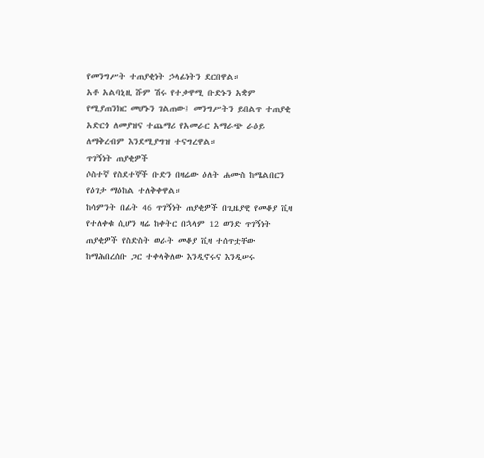የመንግሥት ተጠያቂነት ኃላፊነትን ደርበዋል።
አቶ አልባኒዚ ሹም ሽሩ የተቃዋሚ ቡድኑን አቋም የሚያጠንክር መሆኑን ገልጠው፤ መንግሥትን ይበልጥ ተጠያቂ አድርጎ ለመያዝና ተጨማሪ የአመራር አማራጭ ራዕይ ለማቅረብም እንደሚያግዝ ተናግረዋል።
ጥገኝነት ጠያቂዎች
ሶስተኛ የስደተኞች ቡድን በዛሬው ዕለት ሐሙስ ከሜልበርን የዕገታ ማዕከል ተለቅቀዋል።
ከሳምንት በፊት 46 ጥገኝነት ጠያቂዎች በጊዜያዊ የመቆያ ቪዛ የተለቀቁ ሲሆን ዛሬ ከቀትር በኋላም 12 ወንድ ጥገኝነት ጠያቂዎች የስድስት ወራት መቆያ ቪዛ ተሰጥቷቸው ከማሕበረሰቡ ጋር ተቀላቅለው እንዲኖሩና እንዲሠሩ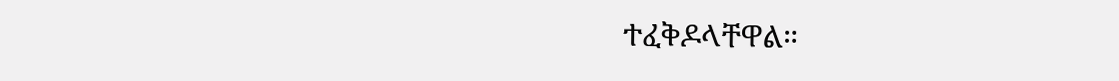ተፈቅዶላቸዋል።